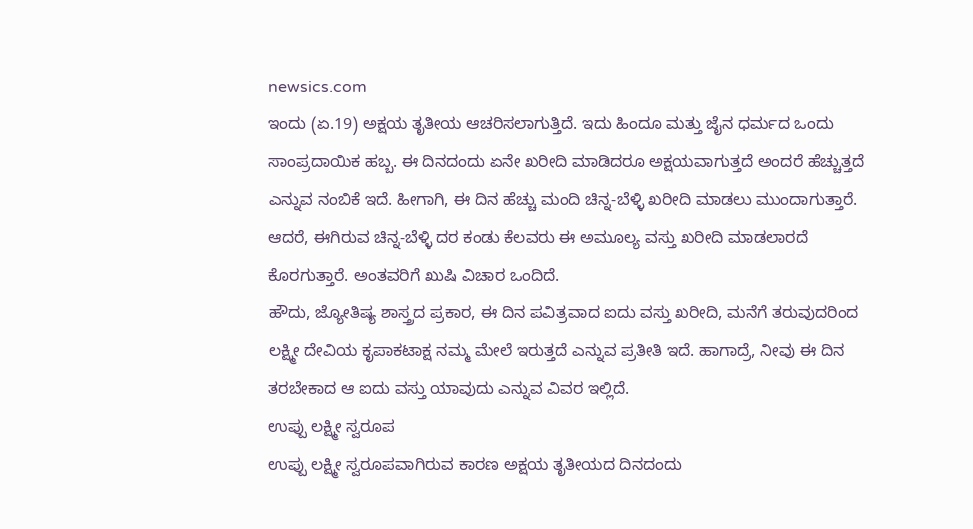newsics.com
ಇಂದು (ಏ.19) ಅಕ್ಷಯ ತೃತೀಯ ಆಚರಿಸಲಾಗುತ್ತಿದೆ. ಇದು ಹಿಂದೂ ಮತ್ತು ಜೈನ ಧರ್ಮದ ಒಂದು ಸಾಂಪ್ರದಾಯಿಕ ಹಬ್ಬ. ಈ ದಿನದಂದು ಏನೇ ಖರೀದಿ ಮಾಡಿದರೂ ಅಕ್ಷಯವಾಗುತ್ತದೆ ಅಂದರೆ ಹೆಚ್ಚುತ್ತದೆ ಎನ್ನುವ ನಂಬಿಕೆ ಇದೆ. ಹೀಗಾಗಿ, ಈ ದಿನ ಹೆಚ್ಚು ಮಂದಿ ಚಿನ್ನ-ಬೆಳ್ಳಿ ಖರೀದಿ ಮಾಡಲು ಮುಂದಾಗುತ್ತಾರೆ.
ಆದರೆ, ಈಗಿರುವ ಚಿನ್ನ-ಬೆಳ್ಳಿ ದರ ಕಂಡು ಕೆಲವರು ಈ ಅಮೂಲ್ಯ ವಸ್ತು ಖರೀದಿ ಮಾಡಲಾರದೆ ಕೊರಗುತ್ತಾರೆ. ಅಂತವರಿಗೆ ಖುಷಿ ವಿಚಾರ ಒಂದಿದೆ.
ಹೌದು, ಜ್ಯೋತಿಷ್ಯ ಶಾಸ್ತ್ರದ ಪ್ರಕಾರ, ಈ ದಿನ ಪವಿತ್ರವಾದ ಐದು ವಸ್ತು ಖರೀದಿ, ಮನೆಗೆ ತರುವುದರಿಂದ ಲಕ್ಷ್ಮೀ ದೇವಿಯ ಕೃಪಾಕಟಾಕ್ಷ ನಮ್ಮ ಮೇಲೆ ಇರುತ್ತದೆ ಎನ್ನುವ ಪ್ರತೀತಿ ಇದೆ. ಹಾಗಾದ್ರೆ, ನೀವು ಈ ದಿನ ತರಬೇಕಾದ ಆ ಐದು ವಸ್ತು ಯಾವುದು ಎನ್ನುವ ವಿವರ ಇಲ್ಲಿದೆ.
ಉಪ್ಪು ಲಕ್ಷ್ಮೀ ಸ್ವರೂಪ
ಉಪ್ಪು ಲಕ್ಷ್ಮೀ ಸ್ವರೂಪವಾಗಿರುವ ಕಾರಣ ಅಕ್ಷಯ ತೃತೀಯದ ದಿನದಂದು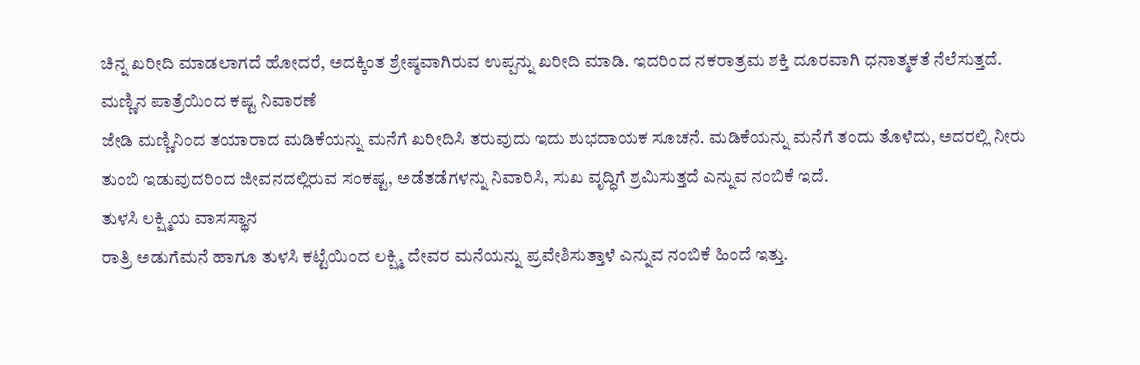ಚಿನ್ನ ಖರೀದಿ ಮಾಡಲಾಗದೆ ಹೋದರೆ, ಅದಕ್ಕಿಂತ ಶ್ರೇಷ್ಠವಾಗಿರುವ ಉಪ್ಪನ್ನು ಖರೀದಿ ಮಾಡಿ. ಇದರಿಂದ ನಕರಾತ್ರಮ ಶಕ್ತಿ ದೂರವಾಗಿ ಧನಾತ್ಮಕತೆ ನೆಲೆಸುತ್ತದೆ.
ಮಣ್ಣಿನ ಪಾತ್ರೆಯಿಂದ ಕಷ್ಟ ನಿವಾರಣೆ
ಜೇಡಿ ಮಣ್ಣಿನಿಂದ ತಯಾರಾದ ಮಡಿಕೆಯನ್ನು ಮನೆಗೆ ಖರೀದಿಸಿ ತರುವುದು ಇದು ಶುಭದಾಯಕ ಸೂಚನೆ. ಮಡಿಕೆಯನ್ನು ಮನೆಗೆ ತಂದು ತೊಳೆದು, ಅದರಲ್ಲಿ ನೀರು ತುಂಬಿ ಇಡುವುದರಿಂದ ಜೀವನದಲ್ಲಿರುವ ಸಂಕಷ್ಟ, ಅಡೆತಡೆಗಳನ್ನು ನಿವಾರಿಸಿ, ಸುಖ ವೃದ್ಧಿಗೆ ಶ್ರಮಿಸುತ್ತದೆ ಎನ್ನುವ ನಂಬಿಕೆ ಇದೆ.
ತುಳಸಿ ಲಕ್ಷ್ಮಿಯ ವಾಸಸ್ಥಾನ
ರಾತ್ರಿ ಅಡುಗೆಮನೆ ಹಾಗೂ ತುಳಸಿ ಕಟ್ಟೆಯಿಂದ ಲಕ್ಷ್ಮಿ ದೇವರ ಮನೆಯನ್ನು ಪ್ರವೇಶಿಸುತ್ತಾಳೆ ಎನ್ನುವ ನಂಬಿಕೆ ಹಿಂದೆ ಇತ್ತು.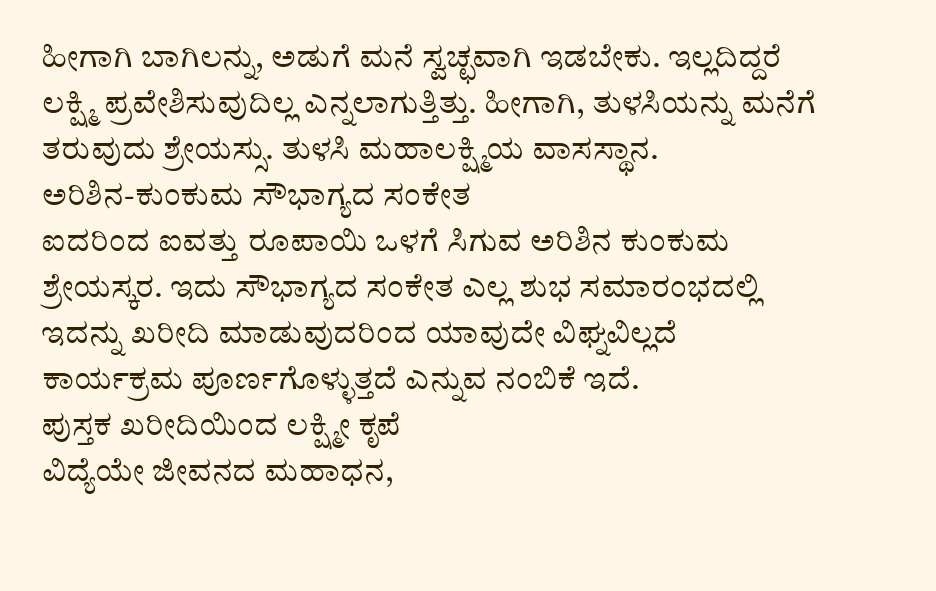ಹೀಗಾಗಿ ಬಾಗಿಲನ್ನು, ಅಡುಗೆ ಮನೆ ಸ್ವಚ್ಛವಾಗಿ ಇಡಬೇಕು. ಇಲ್ಲದಿದ್ದರೆ ಲಕ್ಷ್ಮಿ ಪ್ರವೇಶಿಸುವುದಿಲ್ಲ ಎನ್ನಲಾಗುತ್ತಿತ್ತು. ಹೀಗಾಗಿ, ತುಳಸಿಯನ್ನು ಮನೆಗೆ ತರುವುದು ಶ್ರೇಯಸ್ಸು. ತುಳಸಿ ಮಹಾಲಕ್ಷ್ಮಿಯ ವಾಸಸ್ಥಾನ.
ಅರಿಶಿನ-ಕುಂಕುಮ ಸೌಭಾಗ್ಯದ ಸಂಕೇತ
ಐದರಿಂದ ಐವತ್ತು ರೂಪಾಯಿ ಒಳಗೆ ಸಿಗುವ ಅರಿಶಿನ ಕುಂಕುಮ ಶ್ರೇಯಸ್ಕರ. ಇದು ಸೌಭಾಗ್ಯದ ಸಂಕೇತ ಎಲ್ಲ ಶುಭ ಸಮಾರಂಭದಲ್ಲಿ ಇದನ್ನು ಖರೀದಿ ಮಾಡುವುದರಿಂದ ಯಾವುದೇ ವಿಘ್ನವಿಲ್ಲದೆ ಕಾರ್ಯಕ್ರಮ ಪೂರ್ಣಗೊಳ್ಳುತ್ತದೆ ಎನ್ನುವ ನಂಬಿಕೆ ಇದೆ.
ಪುಸ್ತಕ ಖರೀದಿಯಿಂದ ಲಕ್ಷ್ಮೀ ಕೃಪೆ
ವಿದ್ಯೆಯೇ ಜೀವನದ ಮಹಾಧನ,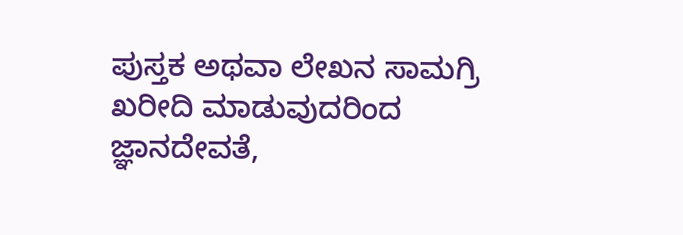ಪುಸ್ತಕ ಅಥವಾ ಲೇಖನ ಸಾಮಗ್ರಿ ಖರೀದಿ ಮಾಡುವುದರಿಂದ ಜ್ಞಾನದೇವತೆ,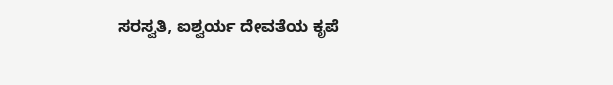ಸರಸ್ವತಿ, ಐಶ್ವರ್ಯ ದೇವತೆಯ ಕೃಪೆ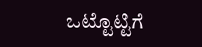ಒಟ್ಟೊಟ್ಟಿಗೆ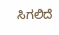ಸಿಗಲಿದೆ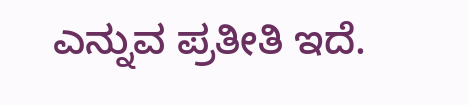ಎನ್ನುವ ಪ್ರತೀತಿ ಇದೆ.